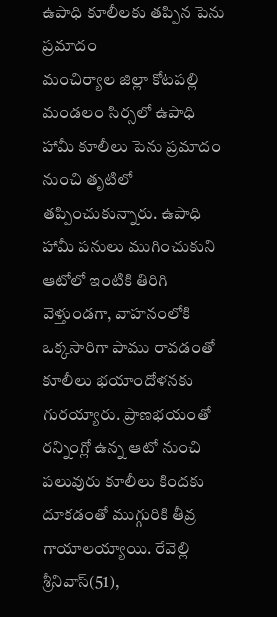ఉపాధి కూలీలకు తప్పిన పెను ప్రమాదం
మంచిర్యాల జిల్లా కోటపల్లి మండలం సిర్సలో ఉపాధి హామీ కూలీలు పెను ప్రమాదం నుంచి తృటిలో తప్పించుకున్నారు. ఉపాధి హామీ పనులు ముగించుకుని ఆటోలో ఇంటికి తిరిగి వెళ్తుండగా, వాహనంలోకి ఒక్కసారిగా పాము రావడంతో కూలీలు భయాందోళనకు గురయ్యారు. ప్రాణభయంతో రన్నింగ్లో ఉన్న ఆటో నుంచి పలువురు కూలీలు కిందకు దూకడంతో ముగ్గురికి తీవ్ర గాయాలయ్యాయి. రేవెల్లి శ్రీనివాస్(51),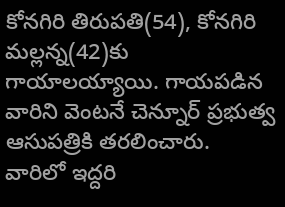కోనగిరి తిరుపతి(54), కోనగిరి మల్లన్న(42)కు గాయాలయ్యాయి. గాయపడిన వారిని వెంటనే చెన్నూర్ ప్రభుత్వ ఆసుపత్రికి తరలించారు. వారిలో ఇద్దరి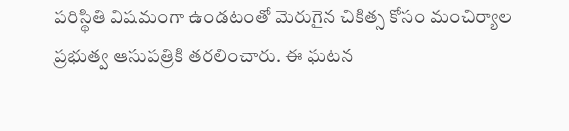పరిస్థితి విషమంగా ఉండటంతో మెరుగైన చికిత్స కోసం మంచిర్యాల ప్రభుత్వ ఆసుపత్రికి తరలించారు. ఈ ఘటన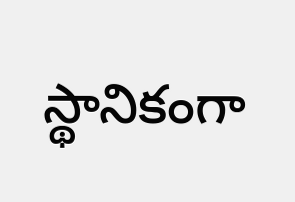స్థానికంగా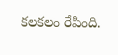కలకలం రేపింది.